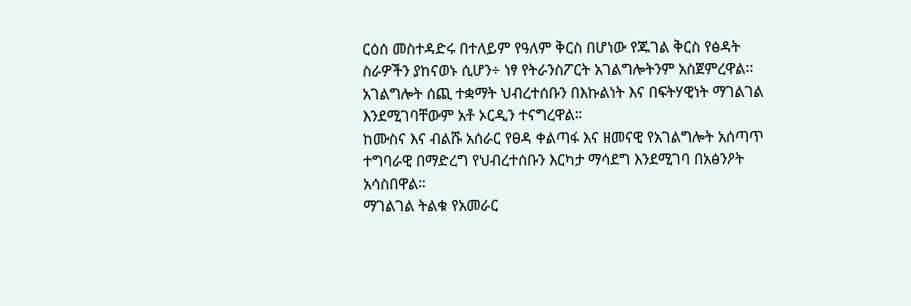ርዕሰ መስተዳድሩ በተለይም የዓለም ቅርስ በሆነው የጁገል ቅርስ የፅዳት ስራዎችን ያከናወኑ ሲሆን÷ ነፃ የትራንስፖርት አገልግሎትንም አስጀምረዋል፡፡
አገልግሎት ሰጪ ተቋማት ህብረተሰቡን በእኩልነት እና በፍትሃዊነት ማገልገል እንደሚገባቸውም አቶ ኦርዲን ተናግረዋል።
ከሙስና እና ብልሹ አሰራር የፀዳ ቀልጣፋ እና ዘመናዊ የአገልግሎት አሰጣጥ ተግባራዊ በማድረግ የህብረተሰቡን እርካታ ማሳደግ እንደሚገባ በአፅንዖት አሳስበዋል።
ማገልገል ትልቁ የአመራር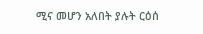ሚና መሆን አለበት ያሉት ርዕሰ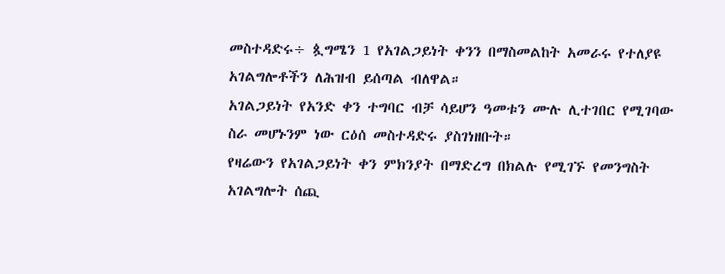መስተዳድሩ÷ ጷግሜን 1 የአገልጋይነት ቀንን በማስመልከት አመራሩ የተለያዩ አገልግሎቶችን ለሕዝብ ይሰጣል ብለዋል።
አገልጋይነት የአንድ ቀን ተግባር ብቻ ሳይሆን ዓመቱን ሙሉ ሊተገበር የሚገባው ስራ መሆኑንም ነው ርዕሰ መስተዳድሩ ያስገነዘቡት።
የዛሬውን የአገልጋይነት ቀን ምክንያት በማድረግ በክልሉ የሚገኙ የመንግስት አገልግሎት ሰጪ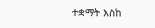ተቋማት እስከ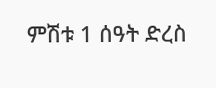ምሽቱ 1 ሰዓት ድረስ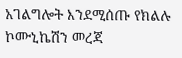አገልግሎት እንደሚሰጡ የክልሉ ኮሙኒኬሽን መረጃ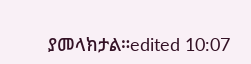ያመላክታል።edited 10:07